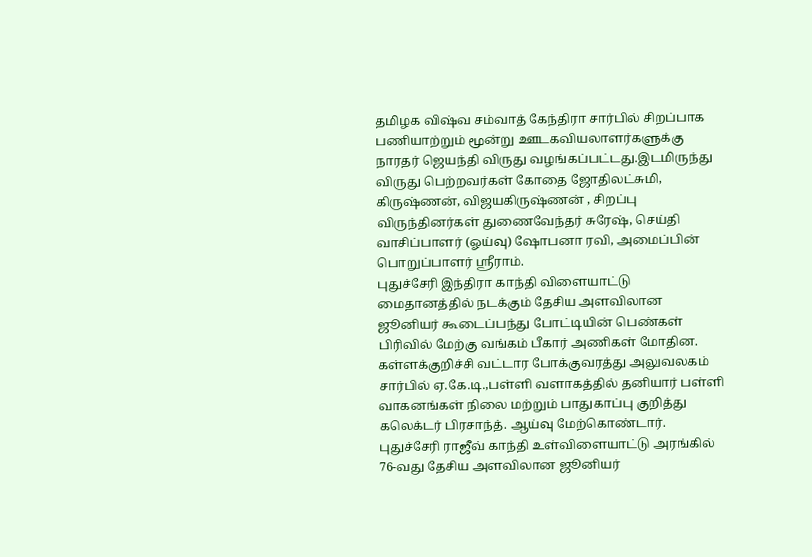தமிழக விஷ்வ சம்வாத் கேந்திரா சார்பில் சிறப்பாக பணியாற்றும் மூன்று ஊடகவியலாளர்களுக்கு நாரதர் ஜெயந்தி விருது வழங்கப்பட்டது.இடமிருந்து விருது பெற்றவர்கள் கோதை ஜோதிலட்சுமி, கிருஷ்ணன், விஜயகிருஷ்ணன் , சிறப்பு விருந்தினர்கள் துணைவேந்தர் சுரேஷ், செய்தி வாசிப்பாளர் (ஓய்வு) ஷோபனா ரவி, அமைப்பின் பொறுப்பாளர் ஸ்ரீராம்.
புதுச்சேரி இந்திரா காந்தி விளையாட்டு மைதானத்தில் நடக்கும் தேசிய அளவிலான ஜூனியர் கூடைப்பந்து போட்டியின் பெண்கள் பிரிவில் மேற்கு வங்கம் பீகார் அணிகள் மோதின.
கள்ளக்குறிச்சி வட்டார போக்குவரத்து அலுவலகம் சார்பில் ஏ.கே.டி.,பள்ளி வளாகத்தில் தனியார் பள்ளி வாகனங்கள் நிலை மற்றும் பாதுகாப்பு குறித்து கலெக்டர் பிரசாந்த். ஆய்வு மேற்கொண்டார்.
புதுச்சேரி ராஜீவ் காந்தி உள்விளையாட்டு அரங்கில் 76-வது தேசிய அளவிலான ஜூனியர்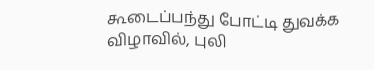கூடைப்பந்து போட்டி துவக்க விழாவில், புலி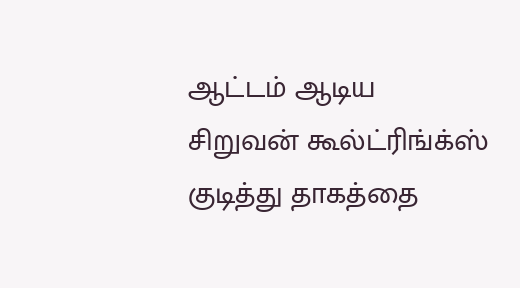ஆட்டம் ஆடிய சிறுவன் கூல்ட்ரிங்க்ஸ் குடித்து தாகத்தை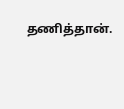தணித்தான்.